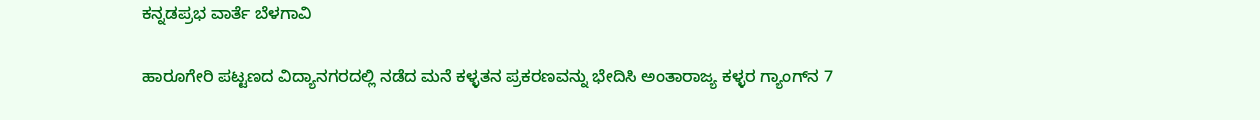ಕನ್ನಡಪ್ರಭ ವಾರ್ತೆ ಬೆಳಗಾವಿ

ಹಾರೂಗೇರಿ ಪಟ್ಟಣದ ವಿದ್ಯಾನಗರದಲ್ಲಿ ನಡೆದ ಮನೆ ಕಳ್ಳತನ ಪ್ರಕರಣವನ್ನು ಭೇದಿಸಿ ಅಂತಾರಾಜ್ಯ ಕಳ್ಳರ ಗ್ಯಾಂಗ್‌ನ 7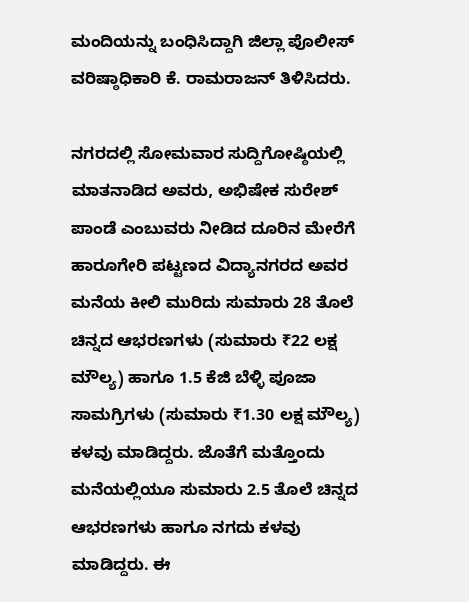ಮಂದಿಯನ್ನು ಬಂಧಿಸಿದ್ದಾಗಿ ಜಿಲ್ಲಾ ಪೊಲೀಸ್‌ ವರಿಷ್ಠಾಧಿಕಾರಿ ಕೆ. ರಾಮರಾಜನ್‌ ತಿಳಿಸಿದರು.

ನಗರದಲ್ಲಿ ಸೋಮವಾರ ಸುದ್ದಿಗೋಷ್ಠಿಯಲ್ಲಿ ಮಾತನಾಡಿದ ಅವರು, ಅಭಿಷೇಕ ಸುರೇಶ್ ಪಾಂಡೆ ಎಂಬುವರು ನೀಡಿದ ದೂರಿನ ಮೇರೆಗೆ ಹಾರೂಗೇರಿ ಪಟ್ಟಣದ ವಿದ್ಯಾನಗರದ ಅವರ ಮನೆಯ ಕೀಲಿ ಮುರಿದು ಸುಮಾರು 28 ತೊಲೆ ಚಿನ್ನದ ಆಭರಣಗಳು (ಸುಮಾರು ₹22 ಲಕ್ಷ ಮೌಲ್ಯ) ಹಾಗೂ 1.5 ಕೆಜಿ ಬೆಳ್ಳಿ ಪೂಜಾ ಸಾಮಗ್ರಿಗಳು (ಸುಮಾರು ₹1.30 ಲಕ್ಷ ಮೌಲ್ಯ) ಕಳವು ಮಾಡಿದ್ದರು. ಜೊತೆಗೆ ಮತ್ತೊಂದು ಮನೆಯಲ್ಲಿಯೂ ಸುಮಾರು 2.5 ತೊಲೆ ಚಿನ್ನದ ಆಭರಣಗಳು ಹಾಗೂ ನಗದು ಕಳವು ಮಾಡಿದ್ದರು. ಈ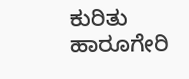ಕುರಿತು ಹಾರೂಗೇರಿ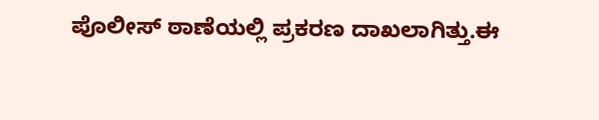ಪೊಲೀಸ್ ಠಾಣೆಯಲ್ಲಿ ಪ್ರಕರಣ ದಾಖಲಾಗಿತ್ತು.ಈ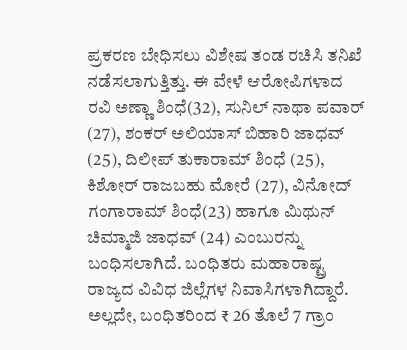ಪ್ರಕರಣ ಬೇಧಿಸಲು ವಿಶೇಷ ತಂಡ ರಚಿಸಿ ತನಿಖೆ ನಡೆಸಲಾಗುತ್ತಿತ್ತು. ಈ ವೇಳೆ ಆರೋಪಿಗಳಾದ ರವಿ ಅಣ್ಣಾ ಶಿಂಧೆ(32), ಸುನಿಲ್ ನಾಥಾ ಪವಾರ್ (27), ಶಂಕರ್ ಅಲಿಯಾಸ್ ಬಿಹಾರಿ ಜಾಧವ್ (25), ದಿಲೀಪ್ ತುಕಾರಾಮ್ ಶಿಂಧೆ (25), ಕಿಶೋರ್ ರಾಜಬಹು ಮೋರೆ (27), ವಿನೋದ್ ಗಂಗಾರಾಮ್ ಶಿಂಧೆ(23) ಹಾಗೂ ಮಿಥುನ್ ಚಿಮ್ಮಾಜಿ ಜಾಧವ್ (24) ಎಂಬುರನ್ನು ಬಂಧಿಸಲಾಗಿದೆ. ಬಂಧಿತರು ಮಹಾರಾಷ್ಟ್ರ ರಾಜ್ಯದ ವಿವಿಧ ಜಿಲ್ಲೆಗಳ ನಿವಾಸಿಗಳಾಗಿದ್ದಾರೆ. ಅಲ್ಲದೇ, ಬಂಧಿತರಿಂದ ₹ 26 ತೊಲೆ 7 ಗ್ರಾಂ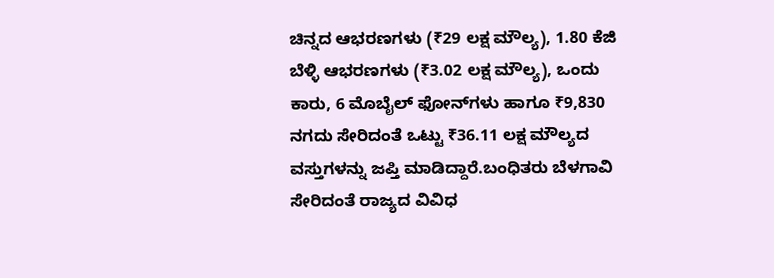ಚಿನ್ನದ ಆಭರಣಗಳು (₹29 ಲಕ್ಷ ಮೌಲ್ಯ), 1.80 ಕೆಜಿ ಬೆಳ್ಳಿ ಆಭರಣಗಳು (₹3.02 ಲಕ್ಷ ಮೌಲ್ಯ), ಒಂದು ಕಾರು, 6 ಮೊಬೈಲ್ ಫೋನ್‌ಗಳು ಹಾಗೂ ₹9,830 ನಗದು ಸೇರಿದಂತೆ ಒಟ್ಟು ₹36.11 ಲಕ್ಷ ಮೌಲ್ಯದ ವಸ್ತುಗಳನ್ನು ಜಪ್ತಿ ಮಾಡಿದ್ದಾರೆ.ಬಂಧಿತರು ಬೆಳಗಾವಿ ಸೇರಿದಂತೆ ರಾಜ್ಯದ ವಿವಿಧ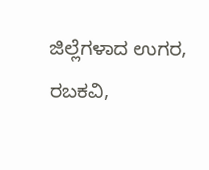ಜಿಲ್ಲೆಗಳಾದ ಉಗರ, ರಬಕವಿ,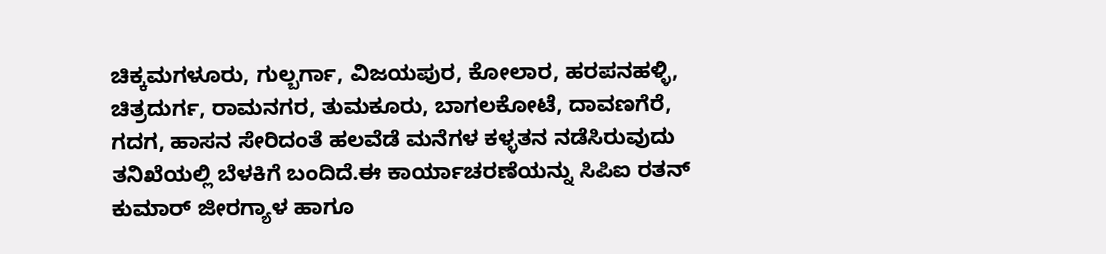ಚಿಕ್ಕಮಗಳೂರು, ಗುಲ್ಬರ್ಗಾ, ವಿಜಯಪುರ, ಕೋಲಾರ, ಹರಪನಹಳ್ಳಿ, ಚಿತ್ರದುರ್ಗ, ರಾಮನಗರ, ತುಮಕೂರು, ಬಾಗಲಕೋಟೆ, ದಾವಣಗೆರೆ, ಗದಗ, ಹಾಸನ ಸೇರಿದಂತೆ ಹಲವೆಡೆ ಮನೆಗಳ ಕಳ್ಳತನ ನಡೆಸಿರುವುದು ತನಿಖೆಯಲ್ಲಿ ಬೆಳಕಿಗೆ ಬಂದಿದೆ.ಈ ಕಾರ್ಯಾಚರಣೆಯನ್ನು ಸಿಪಿಐ ರತನ್ ಕುಮಾರ್ ಜೀರಗ್ಯಾಳ ಹಾಗೂ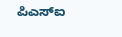ಪಿಎಸ್‌ಐ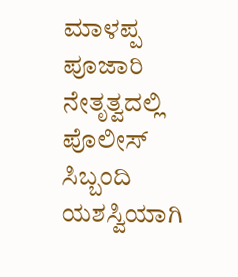ಮಾಳಪ್ಪ ಪೂಜಾರಿ ನೇತೃತ್ವದಲ್ಲಿ ಪೊಲೀಸ್ ಸಿಬ್ಬಂದಿ ಯಶಸ್ವಿಯಾಗಿ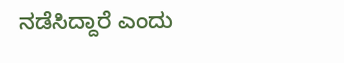ನಡೆಸಿದ್ದಾರೆ ಎಂದು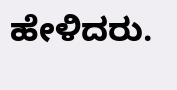ಹೇಳಿದರು.